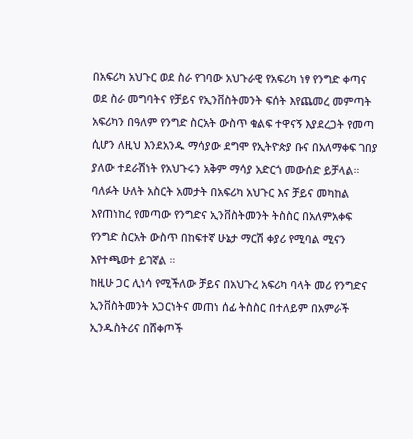በአፍሪካ አህጉር ወደ ስራ የገባው አህጉራዊ የአፍሪካ ነፃ የንግድ ቀጣና ወደ ስራ መግባትና የቻይና የኢንቨስትመንት ፍሰት እየጨመረ መምጣት አፍሪካን በዓለም የንግድ ስርአት ውስጥ ቁልፍ ተዋናኝ እያደረጋት የመጣ ሲሆን ለዚህ እንደአንዱ ማሳያው ደግሞ የኢትዮጵያ ቡና በአለማቀፍ ገበያ ያለው ተደራሽነት የአህጉሩን አቅም ማሳያ አድርጎ መውሰድ ይቻላል።
ባለፉት ሁለት አስርት አመታት በአፍሪካ አህጉር እና ቻይና መካከል እየጠነከረ የመጣው የንግድና ኢንቨስትመንት ትስስር በአለምአቀፍ የንግድ ስርአት ውስጥ በከፍተኛ ሁኔታ ማርሽ ቀያሪ የሚባል ሚናን እየተጫወተ ይገኛል ።
ከዚሁ ጋር ሊነሳ የሚችለው ቻይና በአህጉረ አፍሪካ ባላት መሪ የንግድና ኢንቨስትመንት አጋርነትና መጠነ ሰፊ ትስስር በተለይም በአምራች ኢንዱስትሪና በሸቀጦች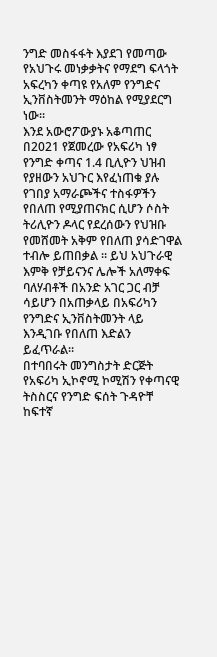ንግድ መስፋፋት እያደገ የመጣው የአህጉሩ መነቃቃትና የማደግ ፍላጎት አፍረካን ቀጣዩ የአለም የንግድና ኢንቨስትመንት ማዕከል የሚያደርግ ነው።
እንደ አውሮፖውያኑ አቆጣጠር በ2021 የጀመረው የአፍሪካ ነፃ የንግድ ቀጣና 1.4 ቢሊዮን ህዝብ የያዘውን አህጉር እየፈነጠቁ ያሉ የገበያ አማራጮችና ተስፋዎችን የበለጠ የሚያጠናክር ሲሆን ሶስት ትሪሊዮን ዶላር የደረሰውን የህዝቡ የመሸመት አቅም የበለጠ ያሳድገዋል ተብሎ ይጠበቃል ። ይህ አህጉራዊ እምቅ የቻይናንና ሌሎች አለማቀፍ ባለሃብቶች በአንድ አገር ጋር ብቻ ሳይሆን በአጠቃላይ በአፍሪካን የንግድና ኢንቨስትመንት ላይ እንዲገቡ የበለጠ እድልን ይፈጥራል።
በተባበሩት መንግስታት ድርጅት የአፍሪካ ኢኮኖሚ ኮሚሽን የቀጣናዊ ትስስርና የንግድ ፍሰት ጉዳዮቸ ከፍተኛ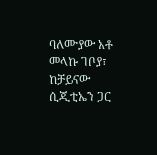ባለሙያው አቶ መላኩ ገቦያ፣ ከቻይናው ሲጂቲኤን ጋር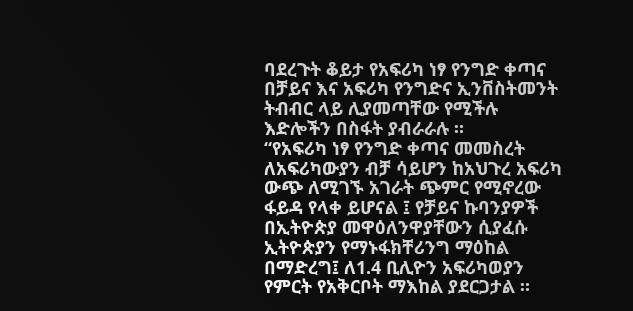ባደረጉት ቆይታ የአፍሪካ ነፃ የንግድ ቀጣና በቻይና እና አፍሪካ የንግድና ኢንቨስትመንት ትብብር ላይ ሊያመጣቸው የሚችሉ እድሎችን በስፋት ያብራራሉ ።
“የአፍሪካ ነፃ የንግድ ቀጣና መመስረት ለአፍሪካውያን ብቻ ሳይሆን ከአህጉረ አፍሪካ ውጭ ለሚገኙ አገራት ጭምር የሚኖረው ፋይዳ የላቀ ይሆናል ፤ የቻይና ኩባንያዎች በኢትዮጵያ መዋዕለንዋያቸውን ሲያፈሱ ኢትዮጵያን የማኑፋክቸሪንግ ማዕከል በማድረግ፤ ለ1.4 ቢሊዮን አፍሪካወያን የምርት የአቅርቦት ማእከል ያደርጋታል ።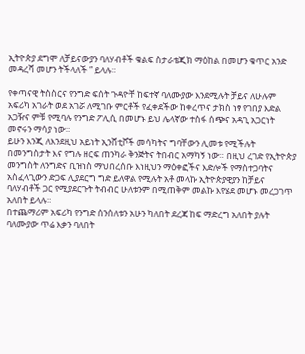ኢትዮጵያ ደግሞ ለቻይናውያን ባለሃብቶች ቁልፍ ስታራቴጂክ ማዕከል በመሆን ቁጥር አንድ መዳረሻ መሆን ትችላለች ” ይላሉ።

የቀጣናዊ ትስስርና የንግድ ፍሰት ጉዳዮቸ ከፍተኛ ባለሙያው እንደሚሉት ቻይና ለሁሉም አፍሪካ አገራት ወደ አገሯ ለሚገቡ ምርቶች የፈቀደችው ከቀረጥና ታክስ ነፃ የገበያ እድል አጋዥና ምቹ የሚባሉ የንግድ ፖሊሲ በመሆኑ ይህ ሌላኛው ተስፋ ሰጭና አዳጊ አጋርነት መኖሩን ማሳያ ነው።
ይሁን እንጂ ለእንደዚህ አይነት ኢንሸቲቮች መሳካትና ግባቸውን ሊመቱ የሚችሉት በመንግስታት እና የግሉ ዘርፍ ጠንካራ ቅንጅትና ትበብር አማካኝ ነው። በዚህ ረገድ የኢትዮጵያ መንግስት ለንግድና ቢዝነስ ማህበረሰቡ እነዚህን ማዕቀፎችና እድሎች የማስተጋባትና አስፈላጊውን ድጋፍ ሊያደርግ ግድ ይለዋል የሚሉት አቶ መላኩ ኢትዮጵያዊያን ከቻይና ባለሃብቶች ጋር የሚያደርጉት ትብብር ሁለቱንም በሚጠቅም መልኩ እየሄደ መሆኑ መረጋገጥ አለበት ይላሉ።
በተጨማሪም አፍሪካ የንግድ ሰንሰለቱን አሁን ካለበት ደረጃ ከፍ ማድረግ አለበት ያሉት ባለሙያው ጥሬ እቃን ባለበት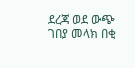ደረጃ ወደ ውጭ ገበያ መላክ በቂ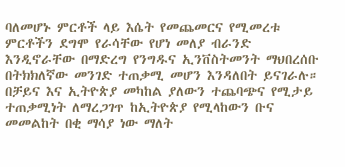ባለመሆኑ ምርቶች ላይ እሴት የመጨመርና የሚመረቱ ምርቶችን ደግሞ የራሳቸው የሆነ መለያ ብራንድ እንዲኖራቸው በማድረግ የንግዱና ኢንቨስትመንት ማህበረሰቡ በትክክለኛው መንገድ ተጠቃሚ መሆን እንዳለበት ይናገራሉ።
በቻይና እና ኢትዮጵያ መካከል ያለውን ተጨባጭና የሚታይ ተጠቃሚነት ለማረጋገጥ ከኢትዮጵያ የሚላከውን ቡና መመልከት በቂ ማሳያ ነው ማለት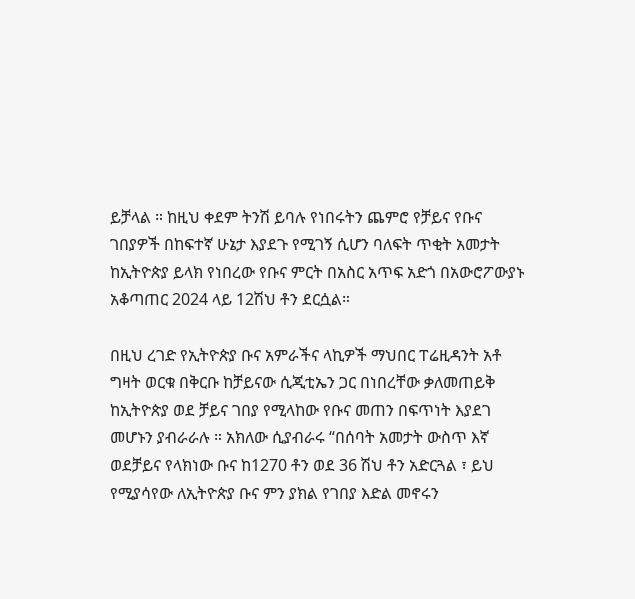ይቻላል ። ከዚህ ቀደም ትንሽ ይባሉ የነበሩትን ጨምሮ የቻይና የቡና ገበያዎች በከፍተኛ ሁኔታ እያደጉ የሚገኝ ሲሆን ባለፍት ጥቂት አመታት ከኢትዮጵያ ይላክ የነበረው የቡና ምርት በአስር አጥፍ አድጎ በአውሮፖውያኑ አቆጣጠር 2024 ላይ 12ሽህ ቶን ደርሷል።

በዚህ ረገድ የኢትዮጵያ ቡና አምራችና ላኪዎች ማህበር ፐሬዚዳንት አቶ ግዛት ወርቁ በቅርቡ ከቻይናው ሲጂቲኤን ጋር በነበረቸው ቃለመጠይቅ ከኢትዮጵያ ወደ ቻይና ገበያ የሚላከው የቡና መጠን በፍጥነት እያደገ መሆኑን ያብራራሉ ። አክለው ሲያብራሩ “በሰባት አመታት ውስጥ እኛ ወደቻይና የላክነው ቡና ከ1270 ቶን ወደ 36 ሽህ ቶን አድርጓል ፣ ይህ የሚያሳየው ለኢትዮጵያ ቡና ምን ያክል የገበያ እድል መኖሩን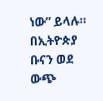ነው” ይላሉ።
በኢትዮጵያ ቡናን ወደ ውጭ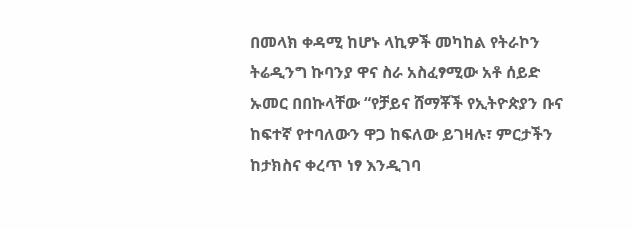በመላክ ቀዳሚ ከሆኑ ላኪዎች መካከል የትራኮን ትሬዲንግ ኩባንያ ዋና ስራ አስፈፃሚው አቶ ሰይድ ኡመር በበኩላቸው “የቻይና ሸማቾች የኢትዮጵያን ቡና ከፍተኛ የተባለውን ዋጋ ከፍለው ይገዛሉ፣ ምርታችን ከታክስና ቀረጥ ነፃ እንዲገባ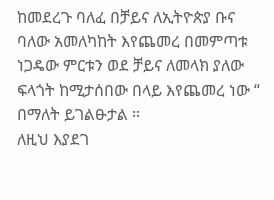ከመደረጉ ባለፈ በቻይና ለኢትዮጵያ ቡና ባለው አመለካከት እየጨመረ በመምጣቱ ነጋዴው ምርቱን ወደ ቻይና ለመላክ ያለው ፍላጎት ከሚታሰበው በላይ እየጨመረ ነው “ በማለት ይገልፁታል ።
ለዚህ እያደገ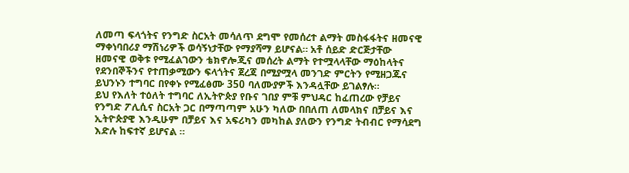ለመጣ ፍላጎትና የንግድ ስርአት መሳለጥ ደግሞ የመሰረተ ልማት መስፋፋትና ዘመናዊ ማቀነባበሪያ ማሽነሪዎች ወሳኝነታቸው የማያሻማ ይሆናል። አቶ ሰይድ ድርጅታቸው ዘመናዊ ወቅቱ የሚፈልገውን ቴክኖሎጂና መሰረት ልማት የተሟላላቸው ማዕከላትና የደንበኞችንና የተጠቃሚውን ፍላጎትና ጀረጃ በሚያሟላ መንገድ ምርትን የሚዘጋጁና ይህንኑን ተግባር በየቀኑ የሚፈፅሙ 350 ባለሙያዎች እንዳሏቸው ይገልፃሉ።
ይህ የእለት ተዕለት ተግባር ለኢትዮጵያ የቡና ገበያ ምቹ ምህዳር ከፈጠረው የቻይና የንግድ ፖሊሲና ስርአት ጋር በማጣጣም አሁን ካለው በበለጠ ለመላክና በቻይና እና ኢትዮጵያዊ እንዲሁም በቻይና እና አፍሪካን መካከል ያለውን የንግድ ትብብር የማሳደግ እድሉ ከፍተኛ ይሆናል ።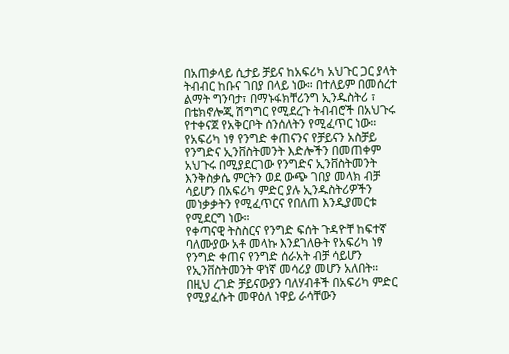በአጠቃላይ ሲታይ ቻይና ከአፍሪካ አህጉር ጋር ያላት ትብብር ከቡና ገበያ በላይ ነው። በተለይም በመሰረተ ልማት ግንባታ፣ በማኑፋክቸሪንግ ኢንዱስትሪ ፣ በቴክኖሎጂ ሽግግር የሚደረጉ ትብብሮች በአህጉሩ የተቀናጀ የአቅርቦት ሰንሰለትን የሚፈጥር ነው።
የአፍሪካ ነፃ የንግድ ቀጠናንና የቻይናን አስቻይ የንግድና ኢንቨስትመንት እድሎችን በመጠቀም አህጉሩ በሚያደርገው የንግድና ኢንቨስትመንት እንቅስቃሴ ምርትን ወደ ውጭ ገበያ መላክ ብቻ ሳይሆን በአፍሪካ ምድር ያሉ ኢንዱስትሪዎችን መነቃቃትን የሚፈጥርና የበለጠ እንዲያመርቱ የሚደርግ ነው።
የቀጣናዊ ትስስርና የንግድ ፍሰት ጉዳዮቸ ከፍተኛ ባለሙያው አቶ መላኩ እንደገለፁት የአፍሪካ ነፃ የንግድ ቀጠና የንግድ ሰራአት ብቻ ሳይሆን የኢንቨስትመንት ዋነኛ መሳሪያ መሆን አለበት። በዚህ ረገድ ቻይናውያን ባለሃብቶች በአፍሪካ ምድር የሚያፈሱት መዋዕለ ነዋይ ራሳቸውን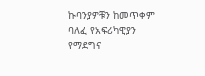ኩባንያዎቹን ከመጥቀም ባለፈ የአፍሪካዊያን የማደግና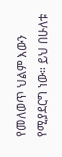የመለወጥ ህልም እውን የሚያደርግ ነው። ይህ በሁለቱ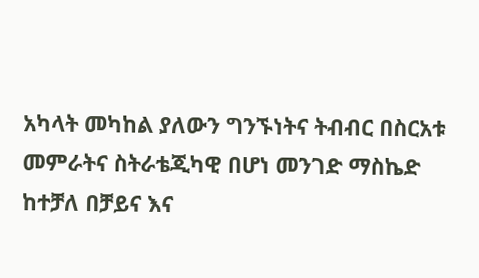አካላት መካከል ያለውን ግንኙነትና ትብብር በስርአቱ መምራትና ስትራቴጂካዊ በሆነ መንገድ ማስኬድ ከተቻለ በቻይና እና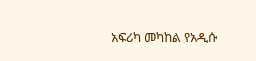አፍሪካ መካከል የአዲሱ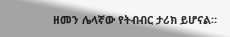ዘመን ሌላኛው የትብብር ታሪክ ይሆናል።